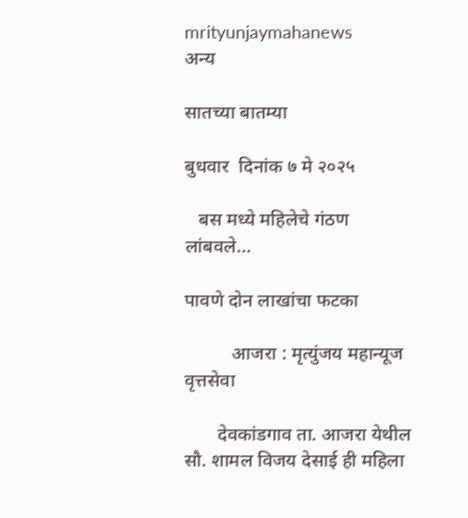mrityunjaymahanews
अन्य

सातच्या बातम्या

बुधवार  दिनांक ७ मे २०२५

   बस मध्ये महिलेचे गंठण लांबवले…

पावणे दोन लाखांचा फटका

          आजरा : मृत्युंजय महान्यूज वृत्तसेवा

       देवकांडगाव ता. आजरा येथील सौ. शामल विजय देसाई ही महिला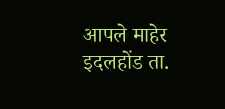आपले माहेर इदलहोंड ता.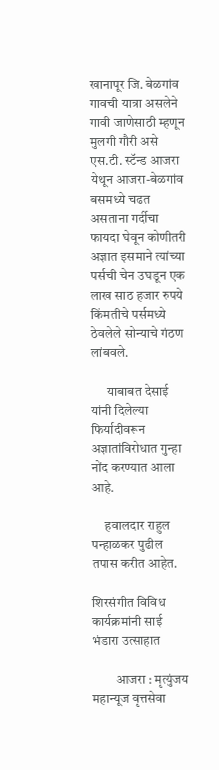खानापूर जि. बेळगांव गावची यात्रा असलेने गावी जाणेसाठी म्हणून मुलगी गौरी असे एस.टी. स्टॅन्ड आजरा येथून आजरा-बेळगांव बसमध्ये चढत असताना गर्दीचा फायदा घेवून कोणीतरी अज्ञात इसमाने त्यांच्या पर्सची चेन उघडून एक लाख साठ हजार रुपये किंमतीचे पर्समध्ये ठेवलेले सोन्याचे गंठण
लांबवले.

      याबाबत देसाई यांनी दिलेल्या फिर्यादीवरून अज्ञातांविरोधात गुन्हा नोंद करण्यात आला आहे.

     हवालदार राहुल पन्हाळकर पुढील तपास करीत आहेत.

शिरसंगीत विविध कार्यक्रमांनी साई भंडारा उत्साहात

         आजरा : मृत्युंजय महान्यूज वृत्तसेवा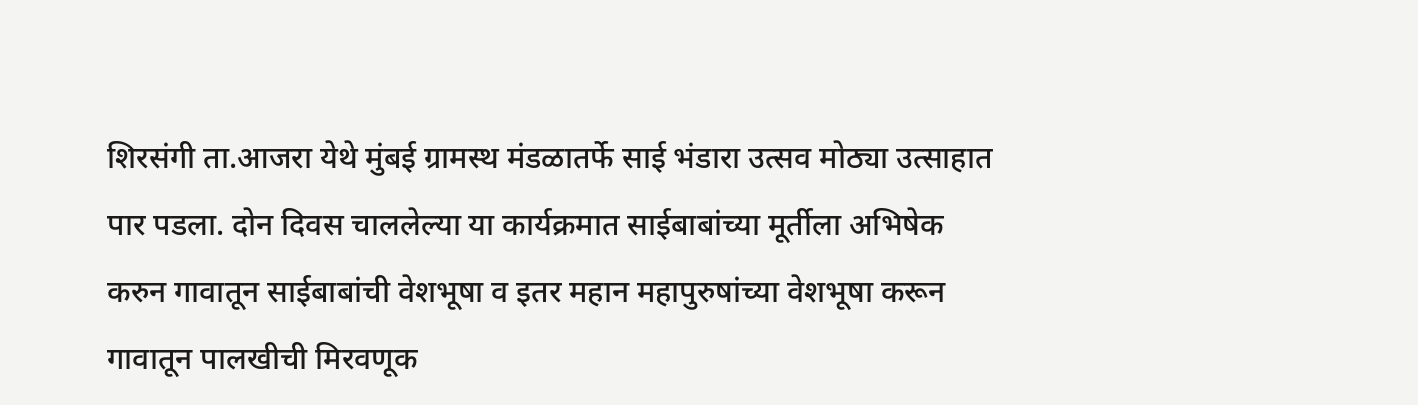शिरसंगी ता.आजरा येथे मुंबई ग्रामस्थ मंडळातर्फे साई भंडारा उत्सव मोठ्या उत्साहात पार पडला. दोन दिवस चाललेल्या या कार्यक्रमात साईबाबांच्या मूर्तीला अभिषेक करुन गावातून साईबाबांची वेशभूषा व इतर महान महापुरुषांच्या वेशभूषा करून गावातून पालखीची मिरवणूक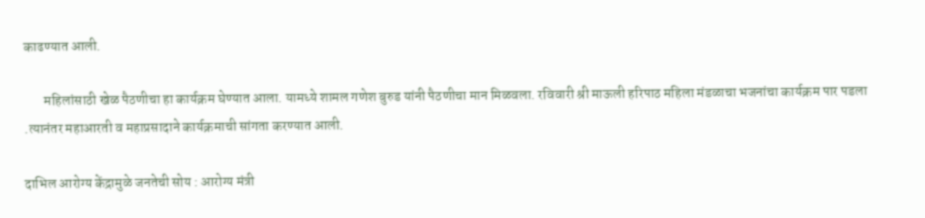काढण्यात आली.

       महिलांसाठी खेळ पैठणीचा हा कार्यक्रम घेण्यात आला. यामध्ये शामल गणेश बुरुड यांनी पैठणीचा मान मिळवला. रविवारी श्री माऊली हरिपाठ महिला मंडळाचा भजनांचा कार्यक्रम पार पडला .त्यानंतर महाआरती व महाप्रसादाने कार्यक्रमाची सांगता करण्यात आली.

दाभिल आरोग्य केंद्रामुळे जनतेची सोय : आरोग्य मंत्री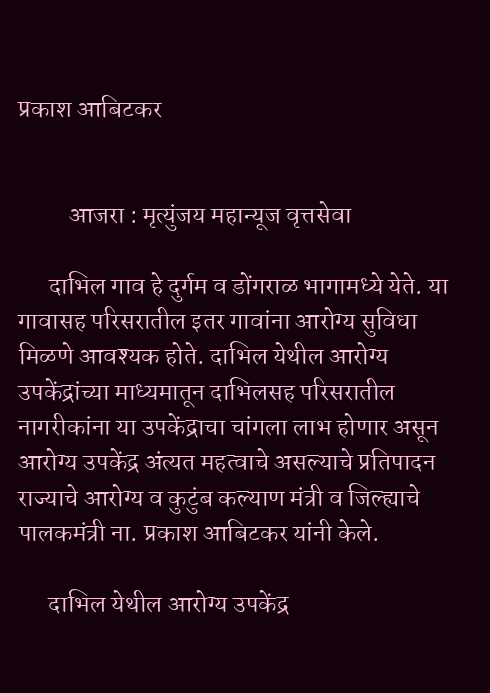प्रकाश आबिटकर


          आजरा : मृत्युंजय महान्यूज वृत्तसेवा

      दाभिल गाव हे दुर्गम व डोंगराळ भागामध्ये येते. या गावासह परिसरातील इतर गावांना आरोग्य सुविधा मिळणे आवश्यक होते. दाभिल येथील आरोग्य उपकेंद्रांच्या माध्यमातून दाभिलसह परिसरातील नागरीकांना या उपकेंद्राचा चांगला लाभ होणार असून आरोग्य उपकेंद्र अंत्यत महत्वाचे असल्याचे प्रतिपादन राज्याचे आरोग्य व कुटुंब कल्याण मंत्री व जिल्ह्याचे पालकमंत्री ना. प्रकाश आबिटकर यांनी केले.

      दाभिल येथील आरोग्य उपकेंद्र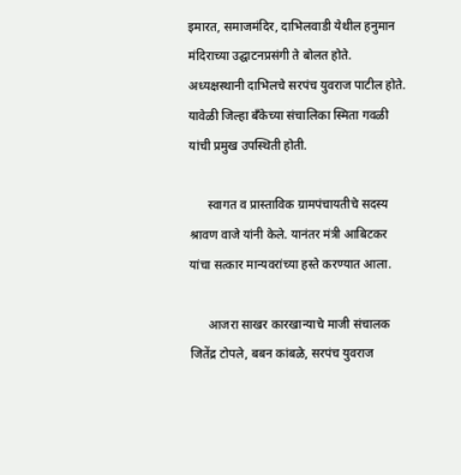इमारत, समाजमंदिर, दाभिलवाडी येथील हनुमान मंदिराच्या उद्घाटनप्रसंगी ते बोलत होते. अध्यक्षस्थानी दाभिलचे सरपंच युवराज पाटील होते. यावेळी जिल्हा बँकेच्या संचालिका स्मिता गवळी यांची प्रमुख उपस्थिती होती.

      स्वागत व प्रास्ताविक ग्रामपंचायतीचे सदस्य श्रावण वाजे यांनी केले. यानंतर मंत्री आबिटकर यांचा सत्कार मान्यवरांच्या हस्ते करण्यात आला.

      आजरा साखर कारखान्याचे माजी संचालक जितेंद्र टोपले, बबन कांबळे, सरपंच युवराज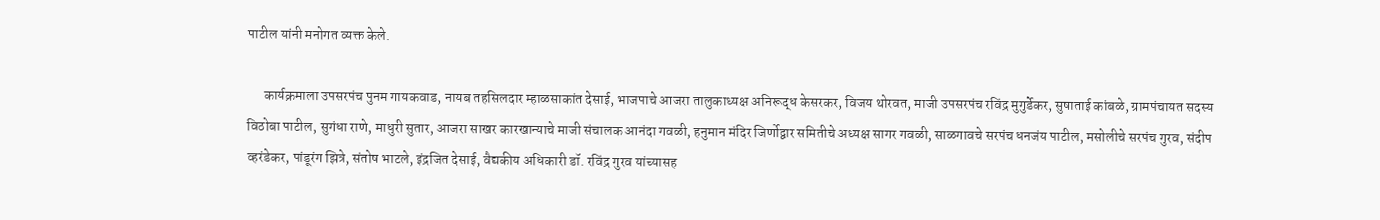पाटील यांनी मनोगत व्यक्त केले.

      कार्यक्रमाला उपसरपंच पुनम गायकवाड, नायब तहसिलदार म्हाळसाकांत देसाई, भाजपाचे आजरा तालुकाध्यक्ष अनिरूद्ध केसरकर, विजय थोरवत, माजी उपसरपंच रविंद्र मुगुर्डेकर, सुषाताई कांबळे, ग्रामपंचायत सदस्य विठोबा पाटील, सुगंधा राणे, माधुरी सुतार, आजरा साखर कारखान्याचे माजी संचालक आनंदा गवळी, हनुमान मंदिर जिर्णोद्वार समितीचे अध्यक्ष सागर गवळी, साळगावचे सरपंच धनजंय पाटील, मसोलीचे सरपंच गुरव, संदीप व्हरंडेकर, पांडूरंग झित्रे, संतोष भाटले, इंद्रजित देसाई, वैद्यकीय अधिकारी डॉ. रविंद्र गुरव यांच्यासह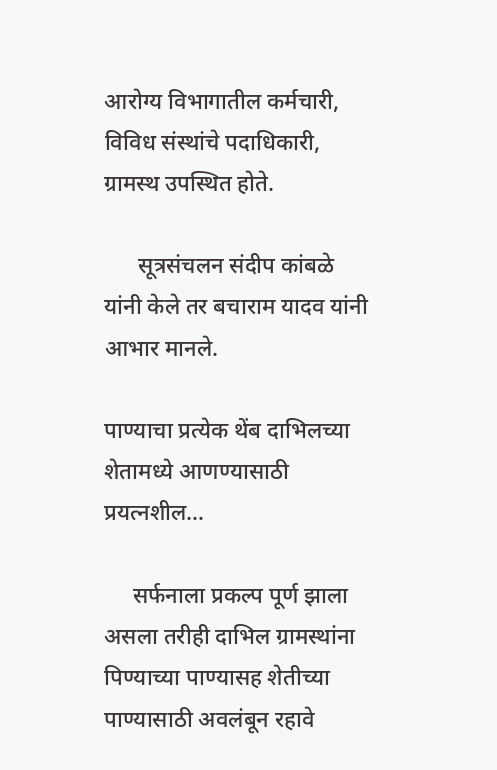आरोग्य विभागातील कर्मचारी, विविध संस्थांचे पदाधिकारी, ग्रामस्थ उपस्थित होते.

      सूत्रसंचलन संदीप कांबळे यांनी केले तर बचाराम यादव यांनी आभार मानले.

पाण्याचा प्रत्येक थेंब दाभिलच्या शेतामध्ये आणण्यासाठी प्रयत्नशील…

     सर्फनाला प्रकल्प पूर्ण झाला असला तरीही दाभिल ग्रामस्थांना पिण्याच्या पाण्यासह शेतीच्या पाण्यासाठी अवलंबून रहावे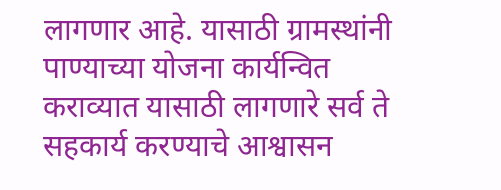लागणार आहे. यासाठी ग्रामस्थांनी पाण्याच्या योजना कार्यन्वित कराव्यात यासाठी लागणारे सर्व ते सहकार्य करण्याचे आश्वासन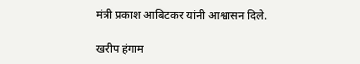मंत्री प्रकाश आबिटकर यांनी आश्वासन दिले.

खरीप हंगाम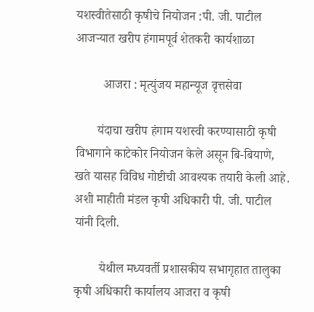यशस्वीतेसाठी कृषीचे नियोजन :पी. जी. पाटील
आजऱ्यात खरीप हंगामपूर्व शेतकरी कार्यशाळा

         आजरा : मृत्युंजय महान्यूज वृत्तसेवा

       यंदाचा खरीप हंगाम यशस्वी करण्यासाठी कृषी विभागाने काटेकोर नियोजन केले असून बि-बियाणे, खते यासह विविध गोष्टीची आवश्यक तयारी केली आहे. अशी माहीती मंडल कृषी अधिकारी पी. जी. पाटील यांनी दिली.

        येथील मध्यवर्ती प्रशासकीय सभागृहात तालुका कृषी अधिकारी कार्यालय आजरा व कृषी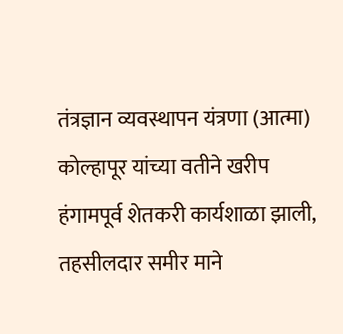तंत्रज्ञान व्यवस्थापन यंत्रणा (आत्मा) कोल्हापूर यांच्या वतीने खरीप हंगामपूर्व शेतकरी कार्यशाळा झाली, तहसीलदार समीर माने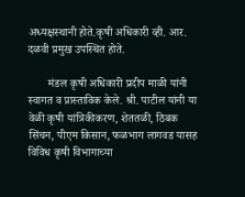अध्यक्षस्थानी होते.कृषी अधिकारी व्ही. आर. दळवी प्रमु‌ख उपस्थित होते.

       मंडल कृषी अधिकारी प्रदीप माळी यांनी स्वागत व प्रास्ताविक केले. श्री. पाटील यांनी या वेळी कृषी यांत्रिकीकरण, शेततळी, ठिबक सिंचन, पीएम किसान, फळभाग लागवड यासह विविध कृषी विभागाच्या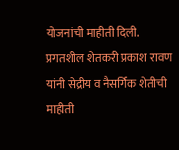योजनांची माहीती दिली. प्रगतशील शेतकरी प्रकाश रावण यांनी सेद्रीय व नैसर्गिक शेतीची माहीती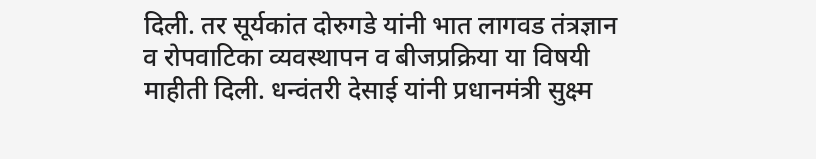दिली. तर सूर्यकांत दोरुगडे यांनी भात लागवड तंत्रज्ञान व रोपवाटिका व्यवस्थापन व बीजप्रक्रिया या विषयी माहीती दिली. धन्वंतरी देसाई यांनी प्रधानमंत्री सुक्ष्म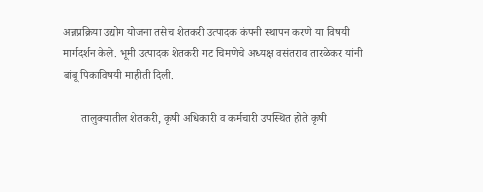अन्नप्रक्रिया उ‌द्योग योजना तसेच शेतकरी उत्पादक कंपनी स्थापन करणे या विषयी मार्गदर्शन केले. भूमी उत्पादक शेतकरी गट चिमणेचे अध्यक्ष वसंतराव तारळेकर यांनी बांबू पिकाविषयी माहीती दिली.

      तालुक्यातील शेतकरी, कृषी अधिकारी व कर्मचारी उपस्थित होते कृषी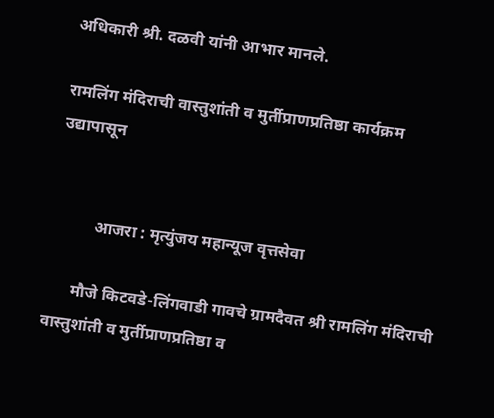अधिकारी श्री. दळवी यांनी आभार मानले.

रामलिंग मंदिराची वास्तुशांती व मुर्तीप्राणप्रतिष्ठा कार्यक्रम उद्यापासून


          आजरा : मृत्युंजय महान्यूज वृत्तसेवा

      मौजे किटवडे-लिंगवाडी गावचे ग्रामदैवत श्री रामलिंग मंदिराची वास्तुशांती व मुर्तीप्राणप्रतिष्ठा व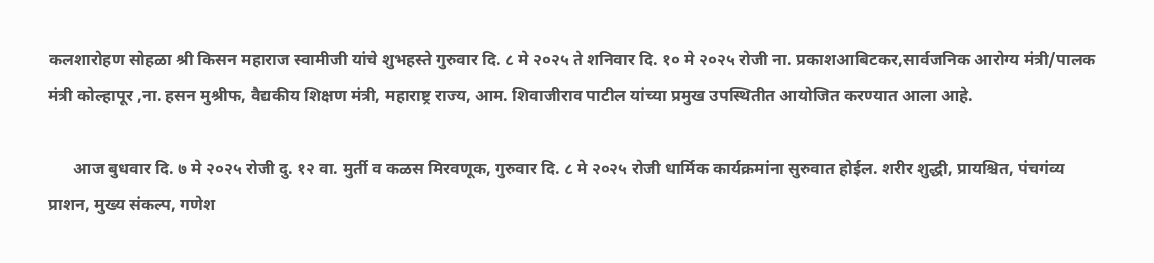कलशारोहण सोहळा श्री किसन महाराज स्वामीजी यांचे शुभहस्ते गुरुवार दि. ८ मे २०२५ ते शनिवार दि. १० मे २०२५ रोजी ना. प्रकाशआबिटकर,सार्वजनिक आरोग्य मंत्री/पालक मंत्री कोल्हापूर ,ना. हसन मुश्रीफ, वैद्यकीय शिक्षण मंत्री, महाराष्ट्र राज्य, आम. शिवाजीराव पाटील यांच्या प्रमुख उपस्थितीत आयोजित करण्यात आला आहे.

      आज बुधवार दि. ७ मे २०२५ रोजी दु. १२ वा. मुर्ती व कळस मिरवणूक, गुरुवार दि. ८ मे २०२५ रोजी धार्मिक कार्यक्रमांना सुरुवात होईल. शरीर शुद्धी, प्रायश्चित, पंचगंव्य प्राशन, मुख्य संकल्प, गणेश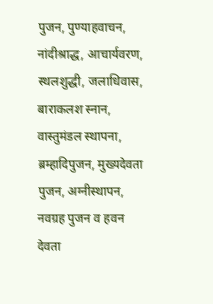पुजन, पुण्याहवाचन, नांदीश्राद्ध, आचार्यवरण, स्थलशुद्धी, जलाधिवास, बाराकलश स्नान, वास्तुमंडल स्थापना, ब्रम्हादिपुजन, मुख्यदेवता पुजन, अग्नीस्थापन, नवग्रह पुजन व हवन देवता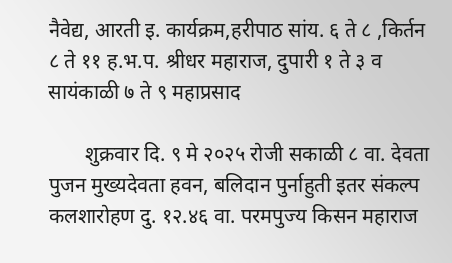नैवेद्य, आरती इ. कार्यक्रम,हरीपाठ सांय. ६ ते ८ ,किर्तन ८ ते ११ ह.भ.प. श्रीधर महाराज, दुपारी १ ते ३ व सायंकाळी ७ ते ९ महाप्रसाद

       शुक्रवार दि. ९ मे २०२५ रोजी सकाळी ८ वा. देवता पुजन मुख्यदेवता हवन, बलिदान पुर्नाहुती इतर संकल्प कलशारोहण दु. १२.४६ वा. परमपुज्य किसन महाराज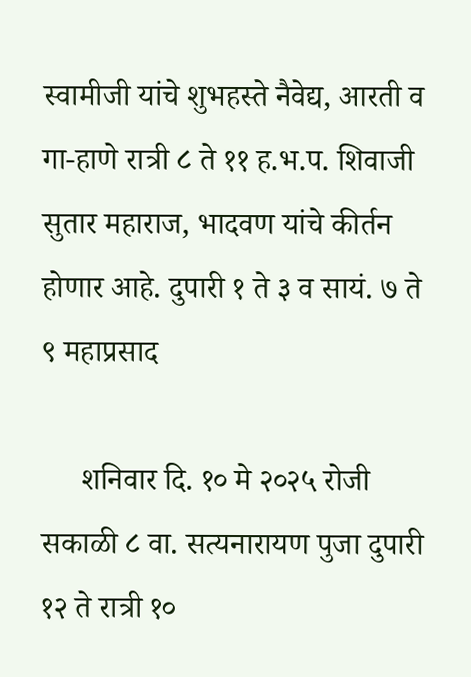स्वामीजी यांचे शुभहस्ते नैवेद्य, आरती व गा-हाणे रात्री ८ ते ११ ह.भ.प. शिवाजी सुतार महाराज, भादवण यांचे कीर्तन होणार आहे. दुपारी १ ते ३ व सायं. ७ ते ९ महाप्रसाद

     शनिवार दि. १० मे २०२५ रोजी सकाळी ८ वा. सत्यनारायण पुजा दुपारी १२ ते रात्री १०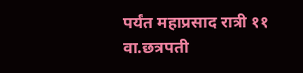पर्यंत महाप्रसाद रात्री ११ वा.छत्रपती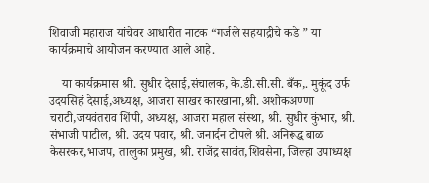शिवाजी महाराज यांचेवर आधारीत नाटक “गर्जले सहयाद्रीचे कडे ” या कार्यक्रमाचे आयोजन करण्यात आले आहे.

    या कार्यक्रमास श्री. सुधीर देसाई,संचालक, के.डी.सी.सी. बँक,. मुकूंद उर्फ उदयसिहं देसाई,अध्यक्ष, आजरा साखर कारखाना,श्री. अशोकअण्णा चराटी,जयवंतराव शिंपी, अध्यक्ष, आजरा महाल संस्था, श्री. सुधीर कुंभार, श्री. संभाजी पाटील, श्री. उदय पवार, श्री. जनार्दन टोपले श्री. अनिरूद्ध बाळ केसरकर,भाजप, तालुका प्रमुख, श्री. राजेंद्र सावंत,शिवसेना, जिल्हा उपाध्यक्ष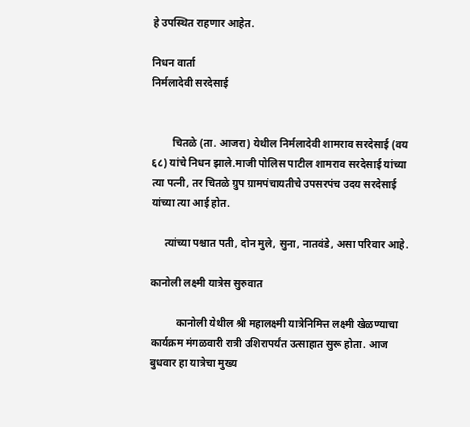हे उपस्थित राहणार आहेत.

निधन वार्ता
निर्मलादेवी सरदेसाई


        चितळे (ता. आजरा) येथील निर्मलादेवी शामराव सरदेसाई (वय ६८) यांचे निधन झाले.माजी पोलिस पाटील शामराव सरदेसाई यांच्या त्या पत्नी, तर चितळे ग्रुप ग्रामपंचायतीचे उपसरपंच उदय सरदेसाई यांच्या त्या आई होत.

     त्यांच्या पश्चात पती, दोन मुले, सुना, नातवंडे, असा परिवार आहे.

कानोली लक्ष्मी यात्रेस सुरुवात

          कानोली येथील श्री महालक्ष्मी यात्रेनिमित्त लक्ष्मी खेळण्याचा कार्यक्रम मंगळवारी रात्री उशिरापर्यंत उत्साहात सुरू होता. आज बुधवार हा यात्रेचा मुख्य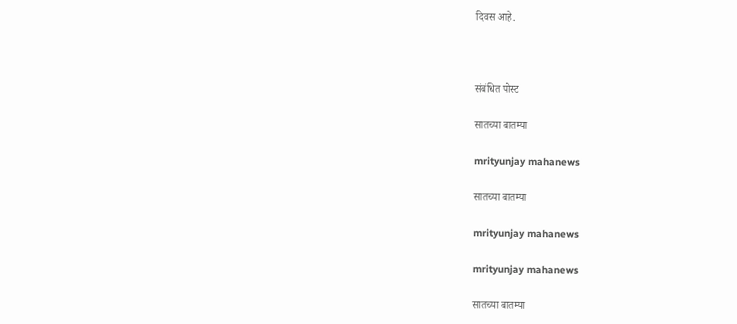दिवस आहे.



संबंधित पोस्ट

सातच्या बातम्या

mrityunjay mahanews

सातच्या बातम्या

mrityunjay mahanews

mrityunjay mahanews

सातच्या बातम्या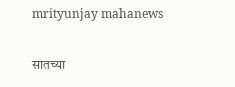mrityunjay mahanews

सातच्या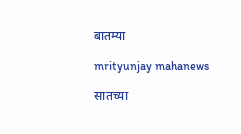बातम्या

mrityunjay mahanews

सातच्या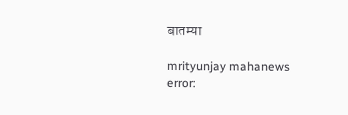बातम्या

mrityunjay mahanews
error: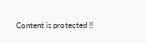Content is protected !!